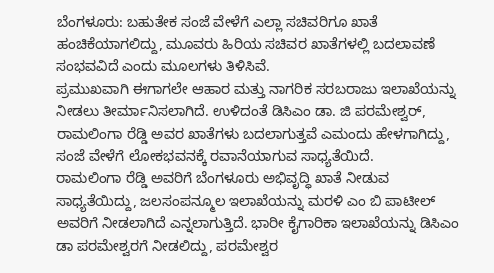ಬೆಂಗಳೂರು: ಬಹುತೇಕ ಸಂಜೆ ವೇಳೆಗೆ ಎಲ್ಲಾ ಸಚಿವರಿಗೂ ಖಾತೆ ಹಂಚಿಕೆಯಾಗಲಿದ್ದು, ಮೂವರು ಹಿರಿಯ ಸಚಿವರ ಖಾತೆಗಳಲ್ಲಿ ಬದಲಾವಣೆ ಸಂಭವವಿದೆ ಎಂದು ಮೂಲಗಳು ತಿಳಿಸಿವೆ.
ಪ್ರಮುಖವಾಗಿ ಈಗಾಗಲೇ ಆಹಾರ ಮತ್ತು ನಾಗರಿಕ ಸರಬರಾಜು ಇಲಾಖೆಯನ್ನು ನೀಡಲು ತೀರ್ಮಾನಿಸಲಾಗಿದೆ. ಉಳಿದಂತೆ ಡಿಸಿಎಂ ಡಾ. ಜಿ ಪರಮೇಶ್ವರ್, ರಾಮಲಿಂಗಾ ರೆಡ್ಡಿ ಅವರ ಖಾತೆಗಳು ಬದಲಾಗುತ್ತವೆ ಎಮಂದು ಹೇಳಗಾಗಿದ್ದು, ಸಂಜೆ ವೇಳೆಗೆ ಲೋಕಭವನಕ್ಕೆ ರವಾನೆಯಾಗುವ ಸಾಧ್ಯತೆಯಿದೆ.
ರಾಮಲಿಂಗಾ ರೆಡ್ಡಿ ಅವರಿಗೆ ಬೆಂಗಳೂರು ಅಭಿವೃದ್ಧಿ ಖಾತೆ ನೀಡುವ ಸಾಧ್ಯತೆಯಿದ್ದು, ಜಲಸಂಪನ್ಮೂಲ ಇಲಾಖೆಯನ್ನು ಮರಳಿ ಎಂ ಬಿ ಪಾಟೀಲ್ ಅವರಿಗೆ ನೀಡಲಾಗಿದೆ ಎನ್ನಲಾಗುತ್ತಿದೆ. ಭಾರೀ ಕೈಗಾರಿಕಾ ಇಲಾಖೆಯನ್ನು ಡಿಸಿಎಂ ಡಾ ಪರಮೇಶ್ವರಗೆ ನೀಡಲಿದ್ದು, ಪರಮೇಶ್ವರ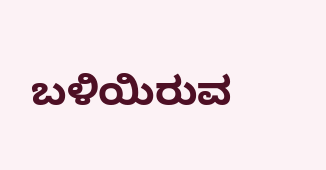ಬಳಿಯಿರುವ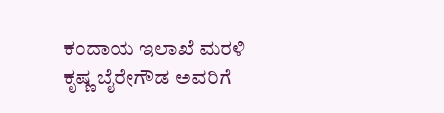ಕಂದಾಯ ಇಲಾಖೆ ಮರಳಿ ಕೃಷ್ಣ ಬೈರೇಗೌಡ ಅವರಿಗೆ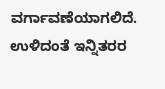ವರ್ಗಾವಣೆಯಾಗಲಿದೆ.
ಉಳಿದಂತೆ ಇನ್ನಿತರರ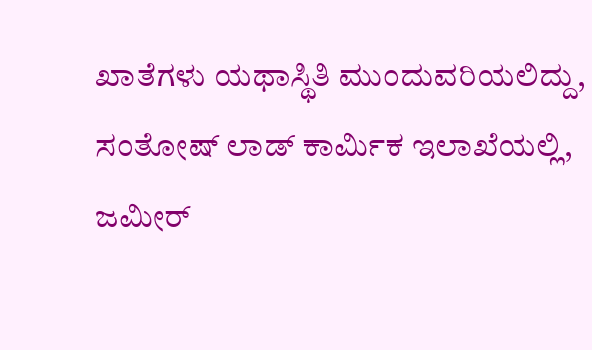ಖಾತೆಗಳು ಯಥಾಸ್ಥಿತಿ ಮುಂದುವರಿಯಲಿದ್ದು, ಸಂತೋಷ್ ಲಾಡ್ ಕಾರ್ಮಿಕ ಇಲಾಖೆಯಲ್ಲಿ, ಜಮೀರ್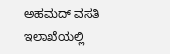ಅಹಮದ್ ವಸತಿ ಇಲಾಖೆಯಲ್ಲಿ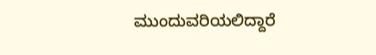ಮುಂದುವರಿಯಲಿದ್ದಾರೆ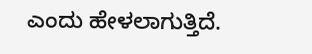ಎಂದು ಹೇಳಲಾಗುತ್ತಿದೆ.